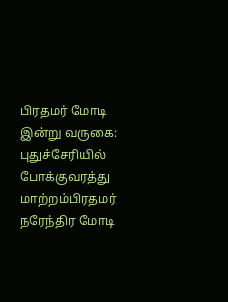பிரதமர் மோடி இன்று வருகை: புதுச்சேரியில் போக்குவரத்து மாற்றம்பிரதமர் நரேந்திர மோடி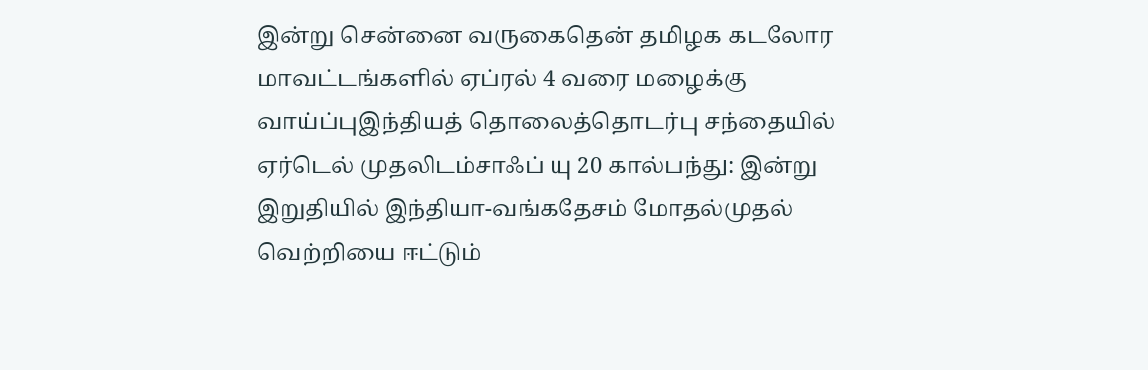இன்று சென்னை வருகைதென் தமிழக கடலோர மாவட்டங்களில் ஏப்ரல் 4 வரை மழைக்கு வாய்ப்புஇந்தியத் தொலைத்தொடர்பு சந்தையில் ஏர்டெல் முதலிடம்சாஃப் யு 20 கால்பந்து: இன்று இறுதியில் இந்தியா-வங்கதேசம் மோதல்முதல் வெற்றியை ஈட்டும்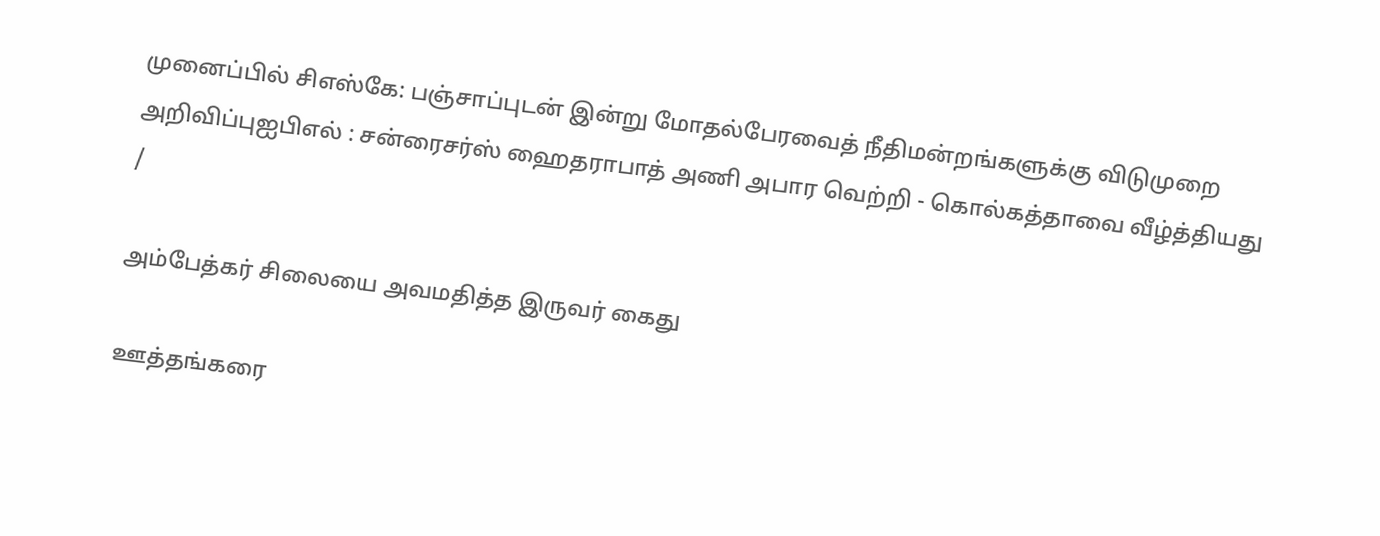முனைப்பில் சிஎஸ்கே: பஞ்சாப்புடன் இன்று மோதல்பேரவைத் நீதிமன்றங்களுக்கு விடுமுறை அறிவிப்புஐபிஎல் : சன்ரைசர்ஸ் ஹைதராபாத் அணி அபார வெற்றி - கொல்கத்தாவை வீழ்த்தியது
/

அம்பேத்கர் சிலையை அவமதித்த இருவர் கைது

ஊத்தங்கரை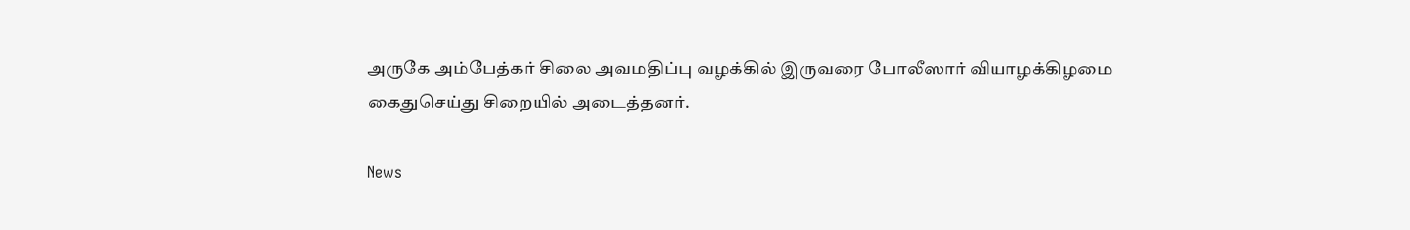அருகே அம்பேத்கர் சிலை அவமதிப்பு வழக்கில் இருவரை போலீஸார் வியாழக்கிழமை கைதுசெய்து சிறையில் அடைத்தனர்.

News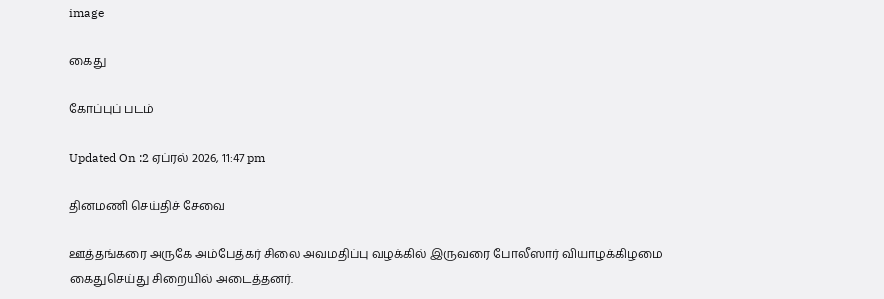image

கைது

கோப்புப் படம்

Updated On :2 ஏப்ரல் 2026, 11:47 pm

தினமணி செய்திச் சேவை

ஊத்தங்கரை அருகே அம்பேத்கர் சிலை அவமதிப்பு வழக்கில் இருவரை போலீஸார் வியாழக்கிழமை கைதுசெய்து சிறையில் அடைத்தனர்.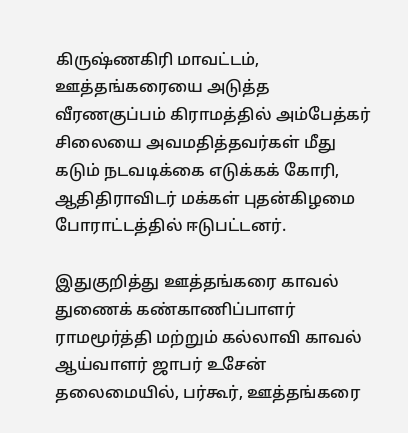கிருஷ்ணகிரி மாவட்டம், ஊத்தங்கரையை அடுத்த வீரணகுப்பம் கிராமத்தில் அம்பேத்கர் சிலையை அவமதித்தவர்கள் மீது கடும் நடவடிக்கை எடுக்கக் கோரி, ஆதிதிராவிடர் மக்கள் புதன்கிழமை போராட்டத்தில் ஈடுபட்டனர்.

இதுகுறித்து ஊத்தங்கரை காவல் துணைக் கண்காணிப்பாளர் ராமமூர்த்தி மற்றும் கல்லாவி காவல் ஆய்வாளர் ஜாபர் உசேன் தலைமையில், பர்கூர், ஊத்தங்கரை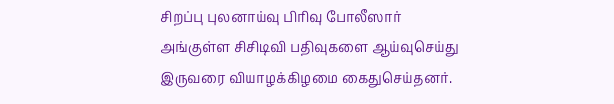சிறப்பு புலனாய்வு பிரிவு போலீஸார் அங்குள்ள சிசிடிவி பதிவுகளை ஆய்வுசெய்து இருவரை வியாழக்கிழமை கைதுசெய்தனர்.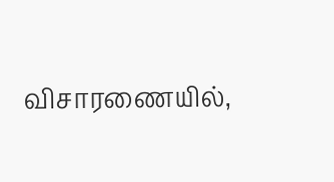விசாரணையில்,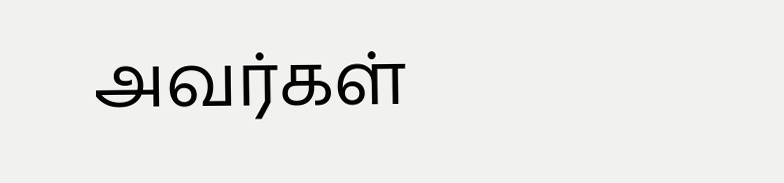அவர்கள்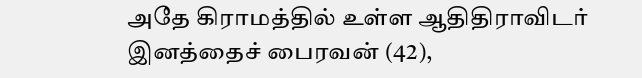அதே கிராமத்தில் உள்ள ஆதிதிராவிடர் இனத்தைச் பைரவன் (42),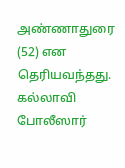அண்ணாதுரை (52) என தெரியவந்தது. கல்லாவி போலீஸார்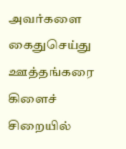அவர்களை கைதுசெய்து ஊத்தங்கரை கிளைச் சிறையில்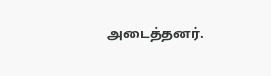அடைத்தனர்.